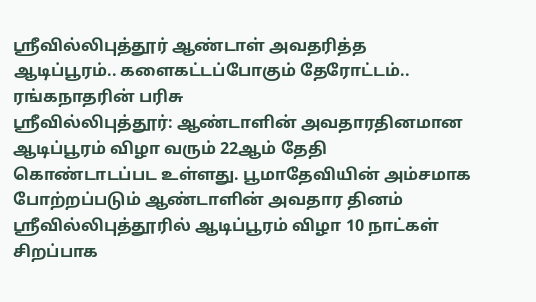ஸ்ரீவில்லிபுத்தூர் ஆண்டாள் அவதரித்த ஆடிப்பூரம்.. களைகட்டப்போகும் தேரோட்டம்.. ரங்கநாதரின் பரிசு
ஸ்ரீவில்லிபுத்தூர்: ஆண்டாளின் அவதாரதினமான ஆடிப்பூரம் விழா வரும் 22ஆம் தேதி கொண்டாடப்பட உள்ளது. பூமாதேவியின் அம்சமாக போற்றப்படும் ஆண்டாளின் அவதார தினம் ஸ்ரீவில்லிபுத்தூரில் ஆடிப்பூரம் விழா 10 நாட்கள் சிறப்பாக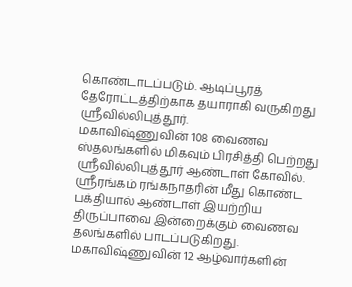கொண்டாடப்படும். ஆடிப்பூரத் தேரோட்டத்திற்காக தயாராகி வருகிறது ஸ்ரீவில்லிபுத்தூர்.
மகாவிஷ்ணுவின் 108 வைணவ ஸ்தலங்களில் மிகவும் பிரசித்தி பெற்றது ஸ்ரீவில்லிபுத்தூர் ஆண்டாள் கோவில். ஸ்ரீரங்கம் ரங்கநாதரின் மீது கொண்ட பக்தியால் ஆண்டாள் இயற்றிய திருப்பாவை இன்றைக்கும் வைணவ தலங்களில் பாடப்படுகிறது. மகாவிஷ்ணுவின் 12 ஆழ்வார்களின்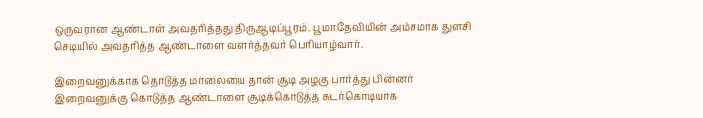ஒருவரான ஆண்டாள் அவதரித்தது திருஆடிப்பூரம். பூமாதேவியின் அம்சமாக துளசி செடியில் அவதரித்த ஆண்டாளை வளர்த்தவர் பெரியாழ்வார்.

இறைவனுக்காக தொடுத்த மாலையை தான் சூடி அழகு பார்த்து பின்னர் இறைவனுக்கு கொடுத்த ஆண்டாளை சூடிக்கொடுத்த சுடர்கொடியாக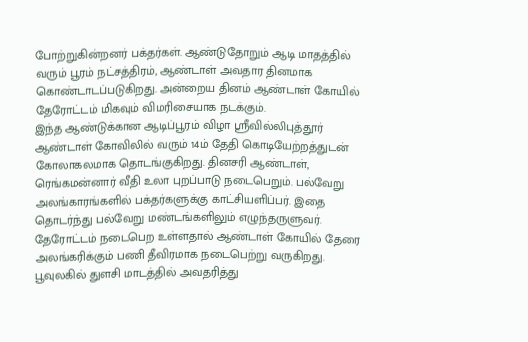போற்றுகின்றனர் பக்தர்கள். ஆண்டுதோறும் ஆடி மாதத்தில் வரும் பூரம் நட்சத்திரம், ஆண்டாள் அவதார தினமாக கொண்டாடப்படுகிறது. அன்றைய தினம் ஆண்டாள் கோயில் தேரோட்டம் மிகவும் விமரிசையாக நடக்கும்.
இந்த ஆண்டுக்கான ஆடிப்பூரம் விழா ஸ்ரீவில்லிபுத்தூர் ஆண்டாள் கோவிலில் வரும் 14ம் தேதி கொடியேற்றத்துடன் கோலாகலமாக தொடங்குகிறது. தினசரி ஆண்டாள், ரெங்கமன்னார் வீதி உலா புறப்பாடு நடைபெறும். பல்வேறு அலங்காரங்களில் பக்தர்களுக்கு காட்சியளிப்பர். இதை தொடர்ந்து பல்வேறு மண்டங்களிலும் எழுந்தருளுவர். தேரோட்டம் நடைபெற உள்ளதால் ஆண்டாள் கோயில் தேரை அலங்கரிக்கும் பணி தீவிரமாக நடைபெற்று வருகிறது.
பூவுலகில் துளசி மாடத்தில் அவதரித்து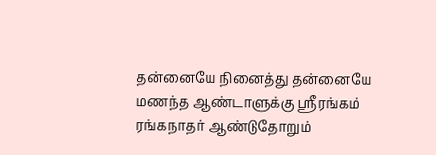தன்னையே நினைத்து தன்னையே மணந்த ஆண்டாளுக்கு ஸ்ரீரங்கம் ரங்கநாதர் ஆண்டுதோறும்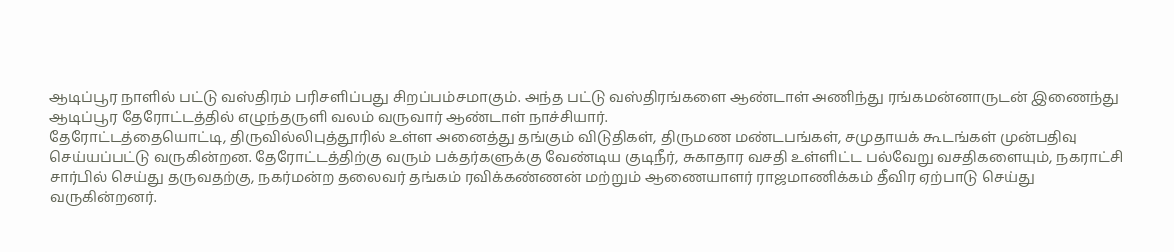ஆடிப்பூர நாளில் பட்டு வஸ்திரம் பரிசளிப்பது சிறப்பம்சமாகும். அந்த பட்டு வஸ்திரங்களை ஆண்டாள் அணிந்து ரங்கமன்னாருடன் இணைந்து ஆடிப்பூர தேரோட்டத்தில் எழுந்தருளி வலம் வருவார் ஆண்டாள் நாச்சியார்.
தேரோட்டத்தையொட்டி, திருவில்லிபுத்தூரில் உள்ள அனைத்து தங்கும் விடுதிகள், திருமண மண்டபங்கள், சமுதாயக் கூடங்கள் முன்பதிவு செய்யப்பட்டு வருகின்றன. தேரோட்டத்திற்கு வரும் பக்தர்களுக்கு வேண்டிய குடிநீர், சுகாதார வசதி உள்ளிட்ட பல்வேறு வசதிகளையும், நகராட்சி சார்பில் செய்து தருவதற்கு, நகர்மன்ற தலைவர் தங்கம் ரவிக்கண்ணன் மற்றும் ஆணையாளர் ராஜமாணிக்கம் தீவிர ஏற்பாடு செய்து வருகின்றனர்.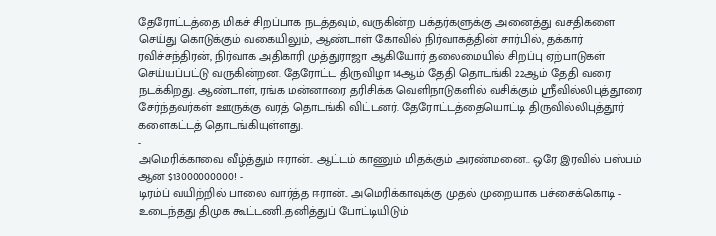தேரோட்டத்தை மிகச் சிறப்பாக நடத்தவும், வருகின்ற பக்தர்களுக்கு அனைத்து வசதிகளை செய்து கொடுக்கும் வகையிலும், ஆண்டாள் கோவில் நிர்வாகத்தின் சார்பில், தக்கார் ரவிச்சந்திரன், நிர்வாக அதிகாரி முத்துராஜா ஆகியோர் தலைமையில் சிறப்பு ஏற்பாடுகள் செய்யப்பட்டு வருகின்றன. தேரோட்ட திருவிழா 14ஆம் தேதி தொடங்கி 22ஆம் தேதி வரை நடக்கிறது. ஆண்டாள், ரங்க மன்னாரை தரிசிக்க வெளிநாடுகளில் வசிக்கும் ஸ்ரீவில்லிபுத்தூரை சேர்ந்தவர்கள் ஊருக்கு வரத் தொடங்கி விட்டனர். தேரோட்டத்தையொட்டி திருவில்லிபுத்தூர் களைகட்டத் தொடங்கியுள்ளது.
-
அமெரிக்காவை வீழ்த்தும் ஈரான்.. ஆட்டம் காணும் மிதக்கும் அரண்மனை.. ஒரே இரவில் பஸ்பம் ஆன $13000000000! -
டிரம்ப் வயிற்றில் பாலை வார்த்த ஈரான்.. அமெரிக்காவுக்கு முதல் முறையாக பச்சைக்கொடி -
உடைந்தது திமுக கூட்டணி..தனித்துப் போட்டியிடும்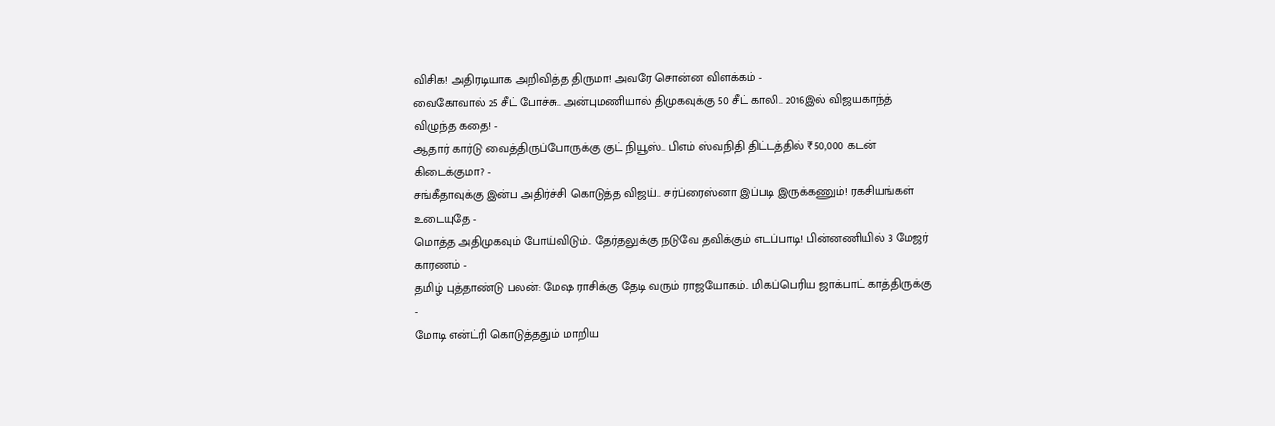விசிக! அதிரடியாக அறிவித்த திருமா! அவரே சொன்ன விளக்கம் -
வைகோவால் 25 சீட் போச்சு.. அன்புமணியால் திமுகவுக்கு 50 சீட் காலி.. 2016இல் விஜயகாந்த் விழுந்த கதை! -
ஆதார் கார்டு வைத்திருப்போருக்கு குட் நியூஸ்.. பிஎம் ஸ்வநிதி திட்டத்தில் ₹50,000 கடன் கிடைக்குமா? -
சங்கீதாவுக்கு இன்ப அதிர்ச்சி கொடுத்த விஜய்.. சர்ப்ரைஸ்னா இப்படி இருக்கணும்! ரகசியங்கள் உடையுதே -
மொத்த அதிமுகவும் போய்விடும்.. தேர்தலுக்கு நடுவே தவிக்கும் எடப்பாடி! பின்னணியில் 3 மேஜர் காரணம் -
தமிழ் புத்தாண்டு பலன்: மேஷ ராசிக்கு தேடி வரும் ராஜயோகம்.. மிகப்பெரிய ஜாக்பாட் காத்திருக்கு -
மோடி என்ட்ரி கொடுத்ததும் மாறிய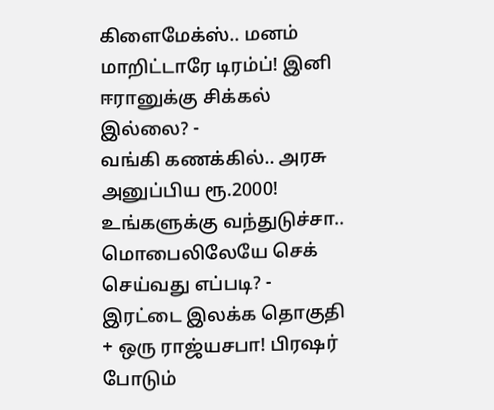கிளைமேக்ஸ்.. மனம் மாறிட்டாரே டிரம்ப்! இனி ஈரானுக்கு சிக்கல் இல்லை? -
வங்கி கணக்கில்.. அரசு அனுப்பிய ரூ.2000! உங்களுக்கு வந்துடுச்சா.. மொபைலிலேயே செக் செய்வது எப்படி? -
இரட்டை இலக்க தொகுதி + ஒரு ராஜ்யசபா! பிரஷர் போடும்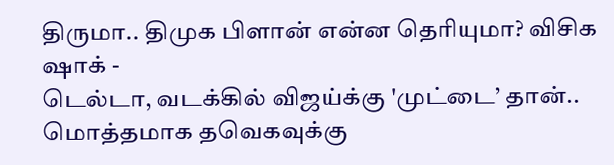திருமா.. திமுக பிளான் என்ன தெரியுமா? விசிக ஷாக் -
டெல்டா, வடக்கில் விஜய்க்கு 'முட்டை’ தான்.. மொத்தமாக தவெகவுக்கு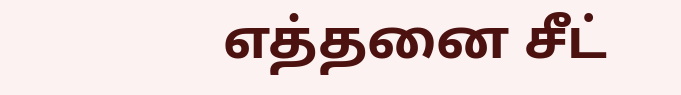எத்தனை சீட்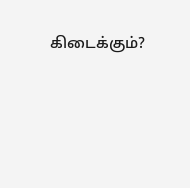கிடைக்கும்?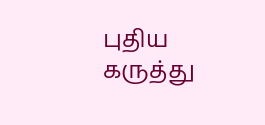புதிய கருத்து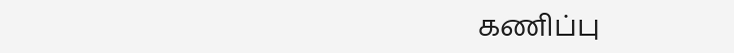கணிப்பு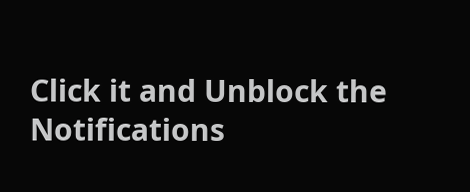Click it and Unblock the Notifications